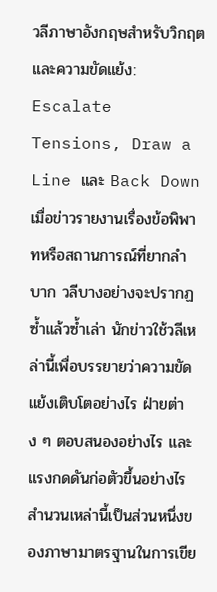วลีภาษาอังกฤษสำหรับวิกฤตและความขัดแย้ง: Escalate Tensions, Draw a Line และ Back Down
เมื่อข่าวรายงานเรื่องข้อพิพาทหรือสถานการณ์ที่ยากลำบาก วลีบางอย่างจะปรากฏซ้ำแล้วซ้ำเล่า นักข่าวใช้วลีเหล่านี้เพื่อบรรยายว่าความขัดแย้งเติบโตอย่างไร ฝ่ายต่าง ๆ ตอบสนองอย่างไร และแรงกดดันก่อตัวขึ้นอย่างไร สำนวนเหล่านี้เป็นส่วนหนึ่งของภาษามาตรฐานในการเขีย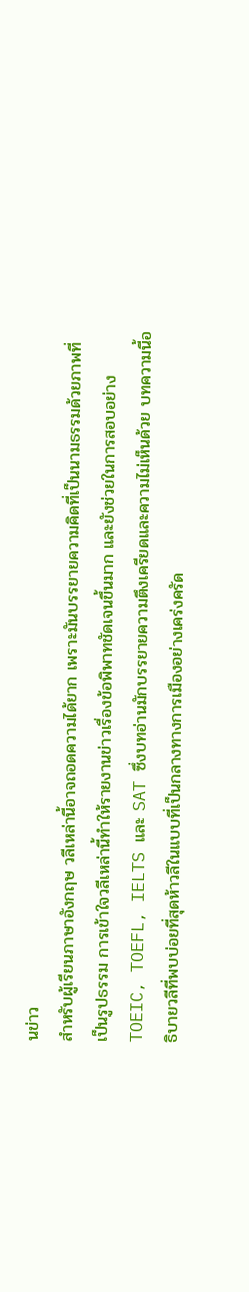นข่าว
สำหรับผู้เรียนภาษาอังกฤษ วลีเหล่านี้อาจถอดความได้ยาก เพราะมันบรรยายความคิดที่เป็นนามธรรมด้วยภาพที่เป็นรูปธรรม การเข้าใจวลีเหล่านี้ทำให้รายงานข่าวเรื่องข้อพิพาทชัดเจนขึ้นมาก และยังช่วยในการสอบอย่าง TOEIC, TOEFL, IELTS และ SAT ซึ่งบทอ่านมักบรรยายความตึงเครียดและความไม่เห็นด้วย บทความนี้อธิบายวลีที่พบบ่อยที่สุดห้าวลีในแบบที่เป็นกลางทางการเมืองอย่างเคร่งครัด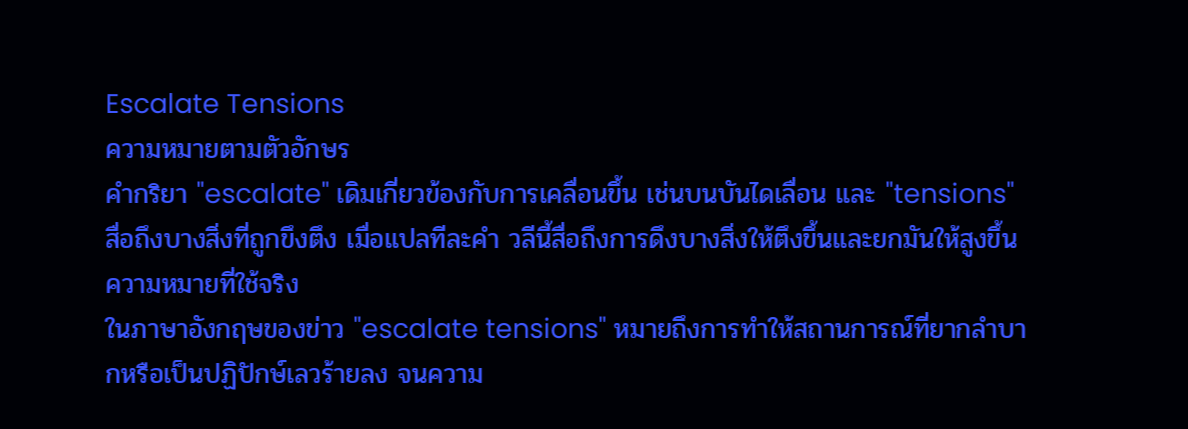Escalate Tensions
ความหมายตามตัวอักษร
คำกริยา "escalate" เดิมเกี่ยวข้องกับการเคลื่อนขึ้น เช่นบนบันไดเลื่อน และ "tensions" สื่อถึงบางสิ่งที่ถูกขึงตึง เมื่อแปลทีละคำ วลีนี้สื่อถึงการดึงบางสิ่งให้ตึงขึ้นและยกมันให้สูงขึ้น
ความหมายที่ใช้จริง
ในภาษาอังกฤษของข่าว "escalate tensions" หมายถึงการทำให้สถานการณ์ที่ยากลำบากหรือเป็นปฏิปักษ์เลวร้ายลง จนความ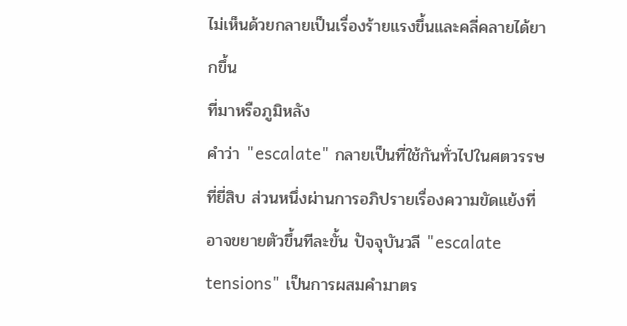ไม่เห็นด้วยกลายเป็นเรื่องร้ายแรงขึ้นและคลี่คลายได้ยากขึ้น
ที่มาหรือภูมิหลัง
คำว่า "escalate" กลายเป็นที่ใช้กันทั่วไปในศตวรรษที่ยี่สิบ ส่วนหนึ่งผ่านการอภิปรายเรื่องความขัดแย้งที่อาจขยายตัวขึ้นทีละขั้น ปัจจุบันวลี "escalate tensions" เป็นการผสมคำมาตร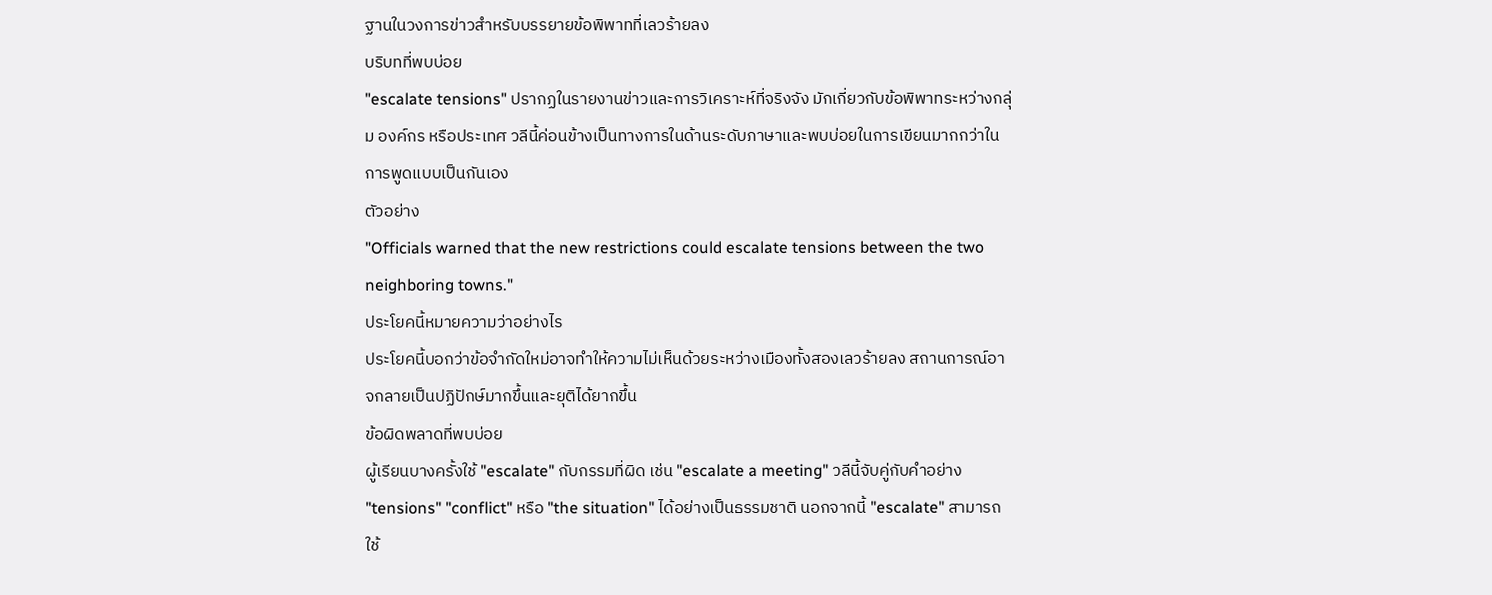ฐานในวงการข่าวสำหรับบรรยายข้อพิพาทที่เลวร้ายลง
บริบทที่พบบ่อย
"escalate tensions" ปรากฏในรายงานข่าวและการวิเคราะห์ที่จริงจัง มักเกี่ยวกับข้อพิพาทระหว่างกลุ่ม องค์กร หรือประเทศ วลีนี้ค่อนข้างเป็นทางการในด้านระดับภาษาและพบบ่อยในการเขียนมากกว่าในการพูดแบบเป็นกันเอง
ตัวอย่าง
"Officials warned that the new restrictions could escalate tensions between the two neighboring towns."
ประโยคนี้หมายความว่าอย่างไร
ประโยคนี้บอกว่าข้อจำกัดใหม่อาจทำให้ความไม่เห็นด้วยระหว่างเมืองทั้งสองเลวร้ายลง สถานการณ์อาจกลายเป็นปฏิปักษ์มากขึ้นและยุติได้ยากขึ้น
ข้อผิดพลาดที่พบบ่อย
ผู้เรียนบางครั้งใช้ "escalate" กับกรรมที่ผิด เช่น "escalate a meeting" วลีนี้จับคู่กับคำอย่าง "tensions" "conflict" หรือ "the situation" ได้อย่างเป็นธรรมชาติ นอกจากนี้ "escalate" สามารถใช้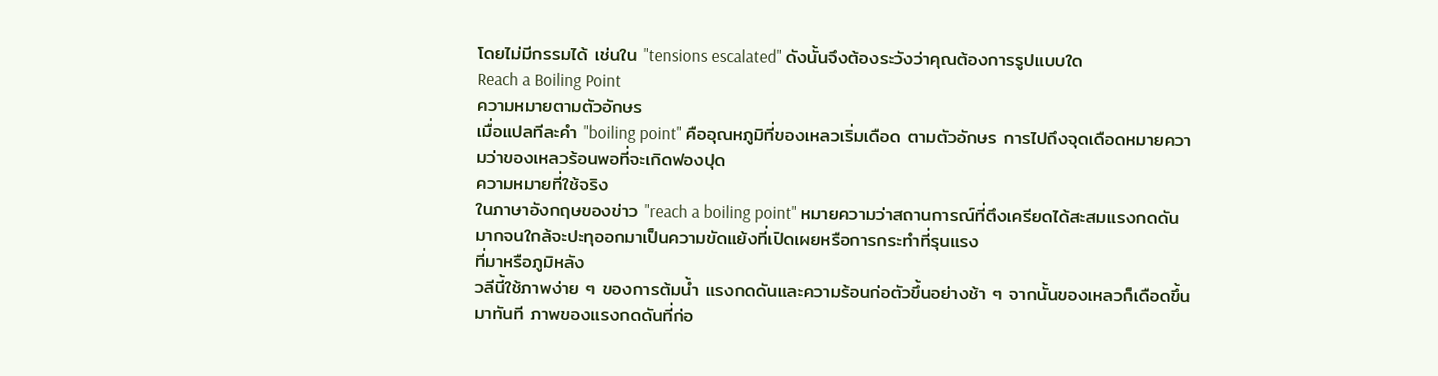โดยไม่มีกรรมได้ เช่นใน "tensions escalated" ดังนั้นจึงต้องระวังว่าคุณต้องการรูปแบบใด
Reach a Boiling Point
ความหมายตามตัวอักษร
เมื่อแปลทีละคำ "boiling point" คืออุณหภูมิที่ของเหลวเริ่มเดือด ตามตัวอักษร การไปถึงจุดเดือดหมายความว่าของเหลวร้อนพอที่จะเกิดฟองปุด
ความหมายที่ใช้จริง
ในภาษาอังกฤษของข่าว "reach a boiling point" หมายความว่าสถานการณ์ที่ตึงเครียดได้สะสมแรงกดดันมากจนใกล้จะปะทุออกมาเป็นความขัดแย้งที่เปิดเผยหรือการกระทำที่รุนแรง
ที่มาหรือภูมิหลัง
วลีนี้ใช้ภาพง่าย ๆ ของการต้มน้ำ แรงกดดันและความร้อนก่อตัวขึ้นอย่างช้า ๆ จากนั้นของเหลวก็เดือดขึ้นมาทันที ภาพของแรงกดดันที่ก่อ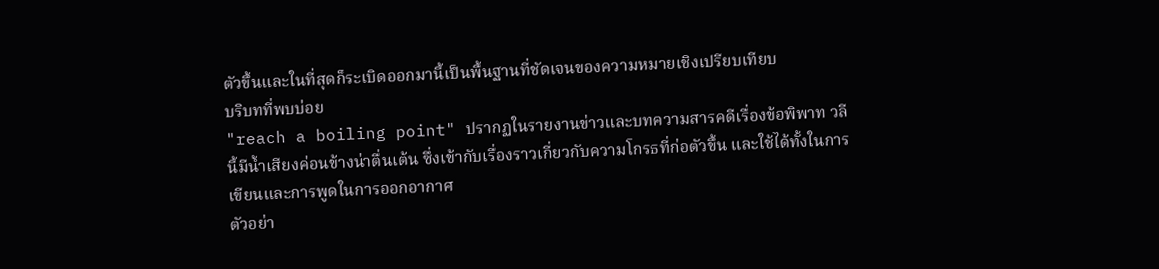ตัวขึ้นและในที่สุดก็ระเบิดออกมานี้เป็นพื้นฐานที่ชัดเจนของความหมายเชิงเปรียบเทียบ
บริบทที่พบบ่อย
"reach a boiling point" ปรากฏในรายงานข่าวและบทความสารคดีเรื่องข้อพิพาท วลีนี้มีน้ำเสียงค่อนข้างน่าตื่นเต้น ซึ่งเข้ากับเรื่องราวเกี่ยวกับความโกรธที่ก่อตัวขึ้น และใช้ได้ทั้งในการเขียนและการพูดในการออกอากาศ
ตัวอย่า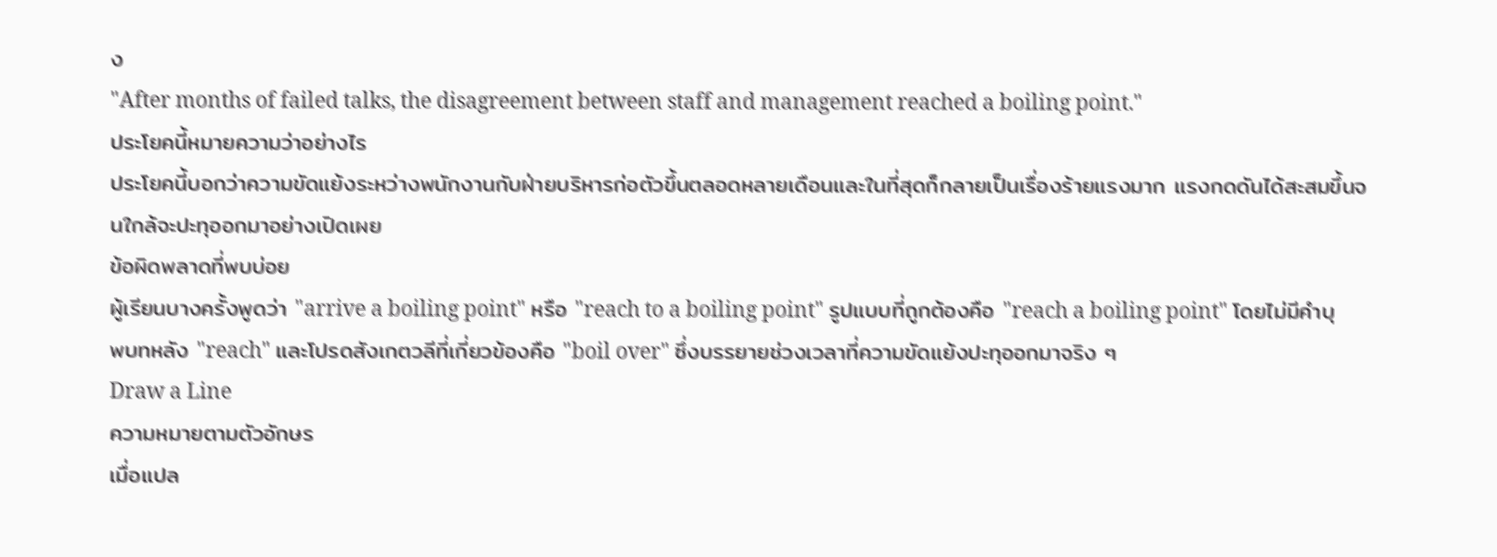ง
"After months of failed talks, the disagreement between staff and management reached a boiling point."
ประโยคนี้หมายความว่าอย่างไร
ประโยคนี้บอกว่าความขัดแย้งระหว่างพนักงานกับฝ่ายบริหารก่อตัวขึ้นตลอดหลายเดือนและในที่สุดก็กลายเป็นเรื่องร้ายแรงมาก แรงกดดันได้สะสมขึ้นจนใกล้จะปะทุออกมาอย่างเปิดเผย
ข้อผิดพลาดที่พบบ่อย
ผู้เรียนบางครั้งพูดว่า "arrive a boiling point" หรือ "reach to a boiling point" รูปแบบที่ถูกต้องคือ "reach a boiling point" โดยไม่มีคำบุพบทหลัง "reach" และโปรดสังเกตวลีที่เกี่ยวข้องคือ "boil over" ซึ่งบรรยายช่วงเวลาที่ความขัดแย้งปะทุออกมาจริง ๆ
Draw a Line
ความหมายตามตัวอักษร
เมื่อแปล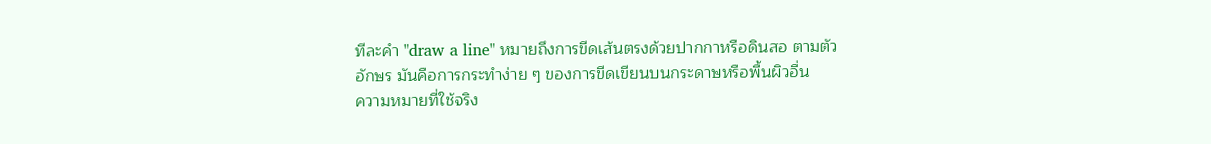ทีละคำ "draw a line" หมายถึงการขีดเส้นตรงด้วยปากกาหรือดินสอ ตามตัวอักษร มันคือการกระทำง่าย ๆ ของการขีดเขียนบนกระดาษหรือพื้นผิวอื่น
ความหมายที่ใช้จริง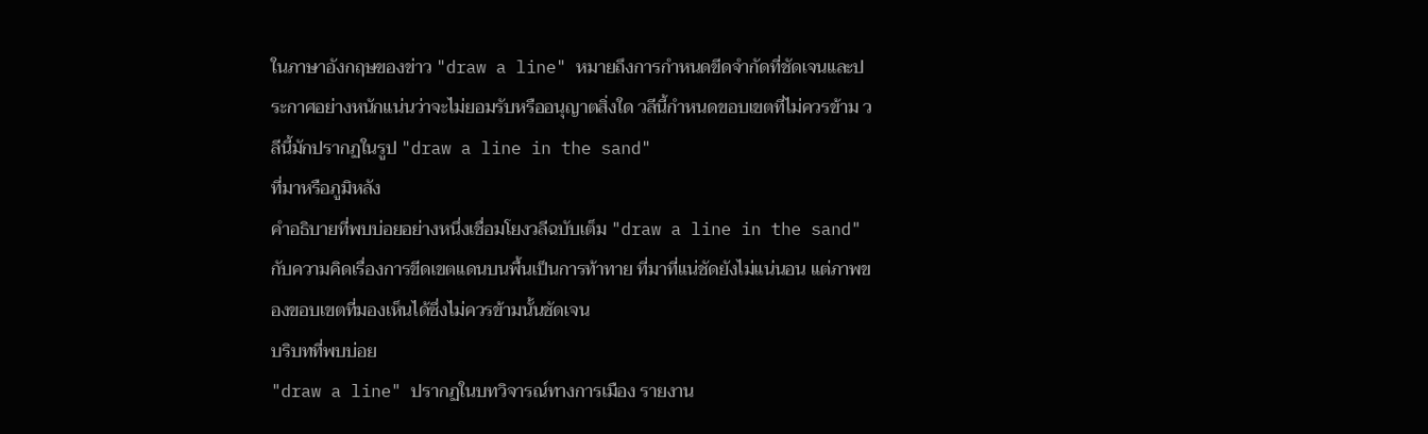ในภาษาอังกฤษของข่าว "draw a line" หมายถึงการกำหนดขีดจำกัดที่ชัดเจนและประกาศอย่างหนักแน่นว่าจะไม่ยอมรับหรืออนุญาตสิ่งใด วลีนี้กำหนดขอบเขตที่ไม่ควรข้าม วลีนี้มักปรากฏในรูป "draw a line in the sand"
ที่มาหรือภูมิหลัง
คำอธิบายที่พบบ่อยอย่างหนึ่งเชื่อมโยงวลีฉบับเต็ม "draw a line in the sand" กับความคิดเรื่องการขีดเขตแดนบนพื้นเป็นการท้าทาย ที่มาที่แน่ชัดยังไม่แน่นอน แต่ภาพของขอบเขตที่มองเห็นได้ซึ่งไม่ควรข้ามนั้นชัดเจน
บริบทที่พบบ่อย
"draw a line" ปรากฏในบทวิจารณ์ทางการเมือง รายงาน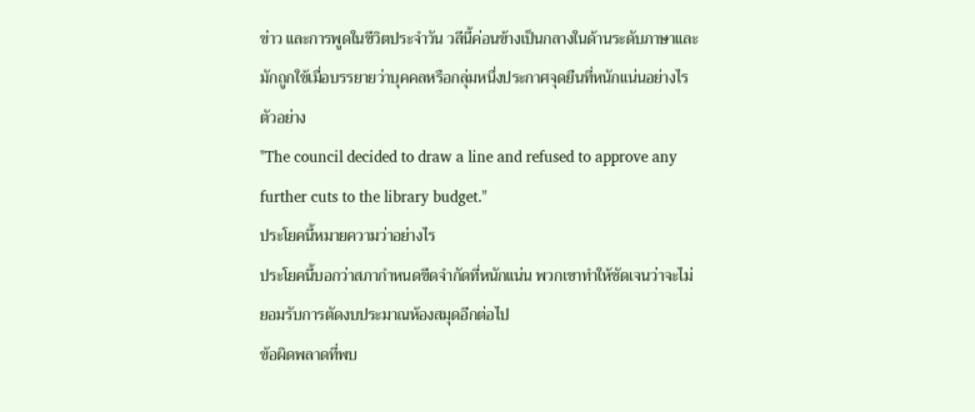ข่าว และการพูดในชีวิตประจำวัน วลีนี้ค่อนข้างเป็นกลางในด้านระดับภาษาและมักถูกใช้เมื่อบรรยายว่าบุคคลหรือกลุ่มหนึ่งประกาศจุดยืนที่หนักแน่นอย่างไร
ตัวอย่าง
"The council decided to draw a line and refused to approve any further cuts to the library budget."
ประโยคนี้หมายความว่าอย่างไร
ประโยคนี้บอกว่าสภากำหนดขีดจำกัดที่หนักแน่น พวกเขาทำให้ชัดเจนว่าจะไม่ยอมรับการตัดงบประมาณห้องสมุดอีกต่อไป
ข้อผิดพลาดที่พบ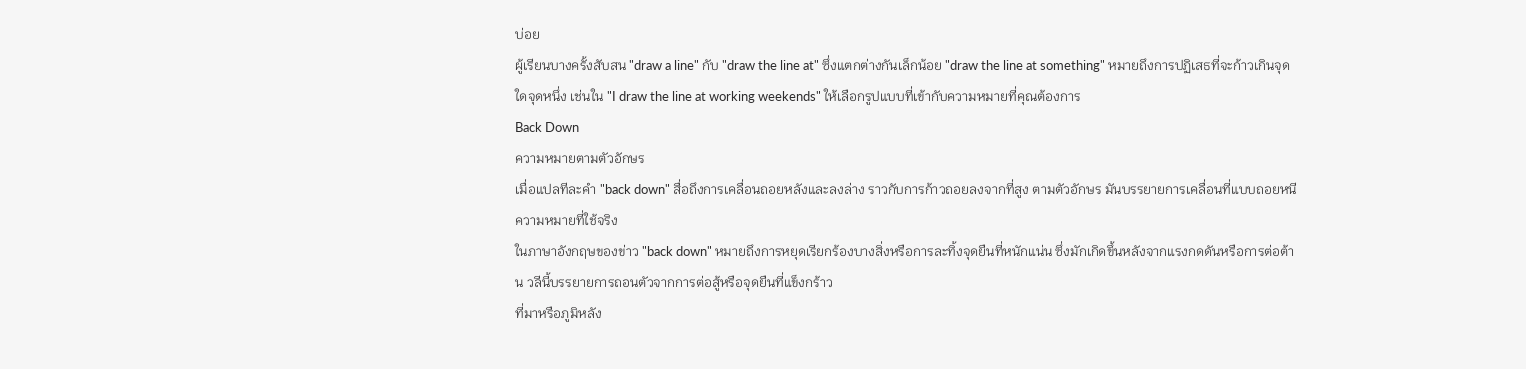บ่อย
ผู้เรียนบางครั้งสับสน "draw a line" กับ "draw the line at" ซึ่งแตกต่างกันเล็กน้อย "draw the line at something" หมายถึงการปฏิเสธที่จะก้าวเกินจุดใดจุดหนึ่ง เช่นใน "I draw the line at working weekends" ให้เลือกรูปแบบที่เข้ากับความหมายที่คุณต้องการ
Back Down
ความหมายตามตัวอักษร
เมื่อแปลทีละคำ "back down" สื่อถึงการเคลื่อนถอยหลังและลงล่าง ราวกับการก้าวถอยลงจากที่สูง ตามตัวอักษร มันบรรยายการเคลื่อนที่แบบถอยหนี
ความหมายที่ใช้จริง
ในภาษาอังกฤษของข่าว "back down" หมายถึงการหยุดเรียกร้องบางสิ่งหรือการละทิ้งจุดยืนที่หนักแน่น ซึ่งมักเกิดขึ้นหลังจากแรงกดดันหรือการต่อต้าน วลีนี้บรรยายการถอนตัวจากการต่อสู้หรือจุดยืนที่แข็งกร้าว
ที่มาหรือภูมิหลัง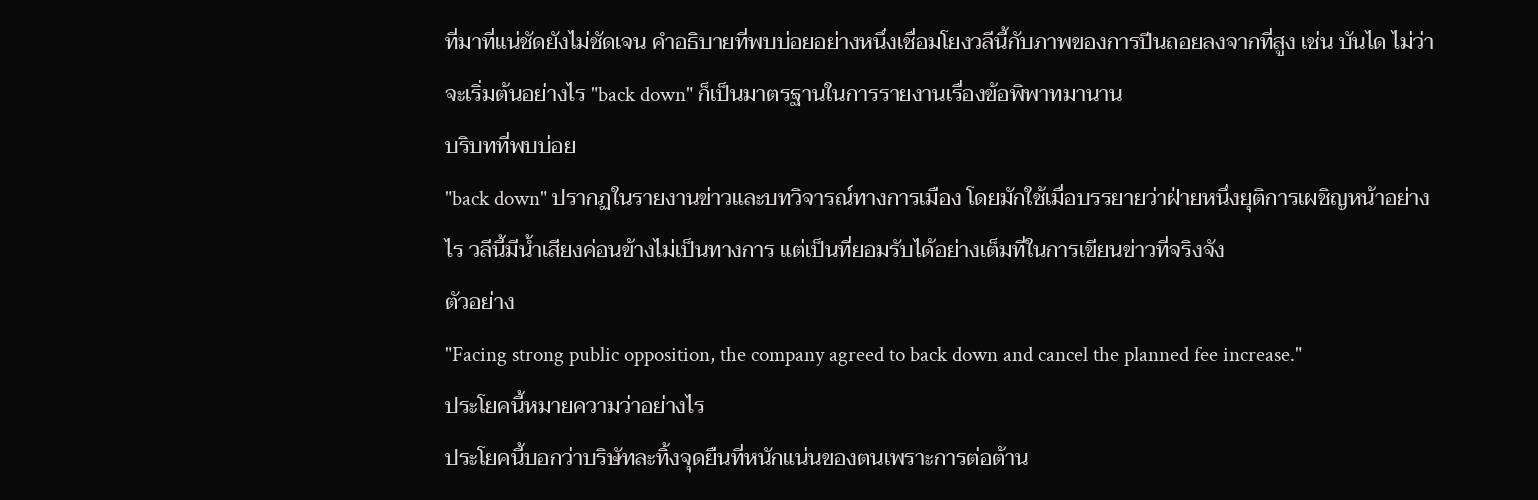ที่มาที่แน่ชัดยังไม่ชัดเจน คำอธิบายที่พบบ่อยอย่างหนึ่งเชื่อมโยงวลีนี้กับภาพของการปีนถอยลงจากที่สูง เช่น บันได ไม่ว่าจะเริ่มต้นอย่างไร "back down" ก็เป็นมาตรฐานในการรายงานเรื่องข้อพิพาทมานาน
บริบทที่พบบ่อย
"back down" ปรากฏในรายงานข่าวและบทวิจารณ์ทางการเมือง โดยมักใช้เมื่อบรรยายว่าฝ่ายหนึ่งยุติการเผชิญหน้าอย่างไร วลีนี้มีน้ำเสียงค่อนข้างไม่เป็นทางการ แต่เป็นที่ยอมรับได้อย่างเต็มที่ในการเขียนข่าวที่จริงจัง
ตัวอย่าง
"Facing strong public opposition, the company agreed to back down and cancel the planned fee increase."
ประโยคนี้หมายความว่าอย่างไร
ประโยคนี้บอกว่าบริษัทละทิ้งจุดยืนที่หนักแน่นของตนเพราะการต่อต้าน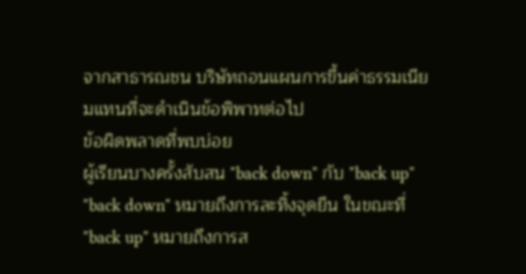จากสาธารณชน บริษัทถอนแผนการขึ้นค่าธรรมเนียมแทนที่จะดำเนินข้อพิพาทต่อไป
ข้อผิดพลาดที่พบบ่อย
ผู้เรียนบางครั้งสับสน "back down" กับ "back up" "back down" หมายถึงการละทิ้งจุดยืน ในขณะที่ "back up" หมายถึงการส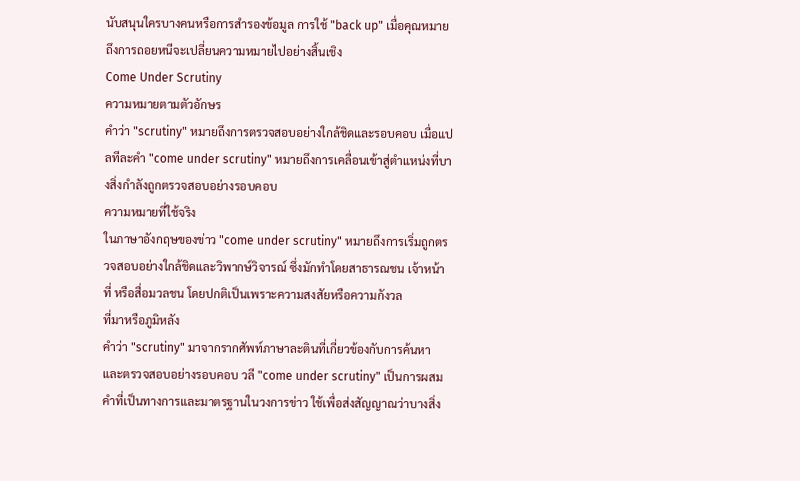นับสนุนใครบางคนหรือการสำรองข้อมูล การใช้ "back up" เมื่อคุณหมายถึงการถอยหนีจะเปลี่ยนความหมายไปอย่างสิ้นเชิง
Come Under Scrutiny
ความหมายตามตัวอักษร
คำว่า "scrutiny" หมายถึงการตรวจสอบอย่างใกล้ชิดและรอบคอบ เมื่อแปลทีละคำ "come under scrutiny" หมายถึงการเคลื่อนเข้าสู่ตำแหน่งที่บางสิ่งกำลังถูกตรวจสอบอย่างรอบคอบ
ความหมายที่ใช้จริง
ในภาษาอังกฤษของข่าว "come under scrutiny" หมายถึงการเริ่มถูกตรวจสอบอย่างใกล้ชิดและวิพากษ์วิจารณ์ ซึ่งมักทำโดยสาธารณชน เจ้าหน้าที่ หรือสื่อมวลชน โดยปกติเป็นเพราะความสงสัยหรือความกังวล
ที่มาหรือภูมิหลัง
คำว่า "scrutiny" มาจากรากศัพท์ภาษาละตินที่เกี่ยวข้องกับการค้นหาและตรวจสอบอย่างรอบคอบ วลี "come under scrutiny" เป็นการผสมคำที่เป็นทางการและมาตรฐานในวงการข่าว ใช้เพื่อส่งสัญญาณว่าบางสิ่ง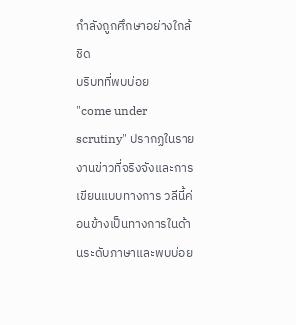กำลังถูกศึกษาอย่างใกล้ชิด
บริบทที่พบบ่อย
"come under scrutiny" ปรากฏในรายงานข่าวที่จริงจังและการเขียนแบบทางการ วลีนี้ค่อนข้างเป็นทางการในด้านระดับภาษาและพบบ่อย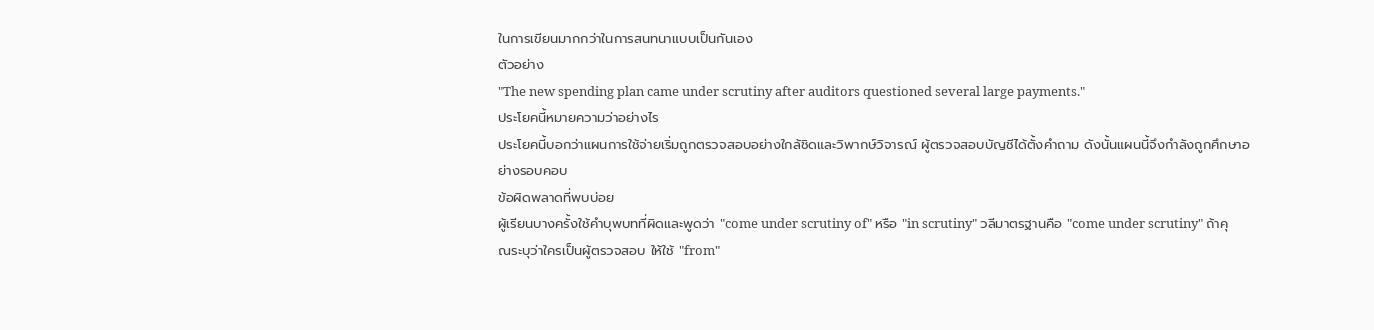ในการเขียนมากกว่าในการสนทนาแบบเป็นกันเอง
ตัวอย่าง
"The new spending plan came under scrutiny after auditors questioned several large payments."
ประโยคนี้หมายความว่าอย่างไร
ประโยคนี้บอกว่าแผนการใช้จ่ายเริ่มถูกตรวจสอบอย่างใกล้ชิดและวิพากษ์วิจารณ์ ผู้ตรวจสอบบัญชีได้ตั้งคำถาม ดังนั้นแผนนี้จึงกำลังถูกศึกษาอย่างรอบคอบ
ข้อผิดพลาดที่พบบ่อย
ผู้เรียนบางครั้งใช้คำบุพบทที่ผิดและพูดว่า "come under scrutiny of" หรือ "in scrutiny" วลีมาตรฐานคือ "come under scrutiny" ถ้าคุณระบุว่าใครเป็นผู้ตรวจสอบ ให้ใช้ "from"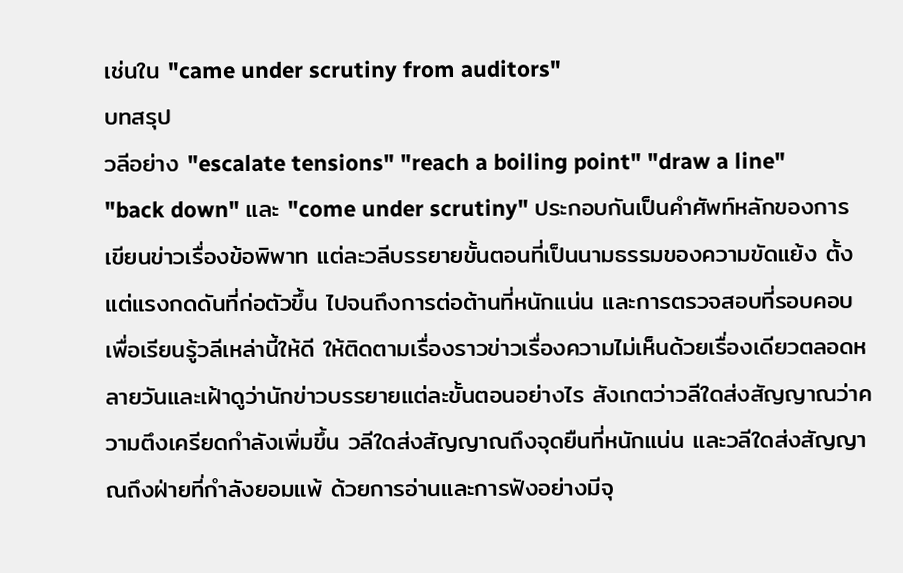เช่นใน "came under scrutiny from auditors"
บทสรุป
วลีอย่าง "escalate tensions" "reach a boiling point" "draw a line" "back down" และ "come under scrutiny" ประกอบกันเป็นคำศัพท์หลักของการเขียนข่าวเรื่องข้อพิพาท แต่ละวลีบรรยายขั้นตอนที่เป็นนามธรรมของความขัดแย้ง ตั้งแต่แรงกดดันที่ก่อตัวขึ้น ไปจนถึงการต่อต้านที่หนักแน่น และการตรวจสอบที่รอบคอบ
เพื่อเรียนรู้วลีเหล่านี้ให้ดี ให้ติดตามเรื่องราวข่าวเรื่องความไม่เห็นด้วยเรื่องเดียวตลอดหลายวันและเฝ้าดูว่านักข่าวบรรยายแต่ละขั้นตอนอย่างไร สังเกตว่าวลีใดส่งสัญญาณว่าความตึงเครียดกำลังเพิ่มขึ้น วลีใดส่งสัญญาณถึงจุดยืนที่หนักแน่น และวลีใดส่งสัญญาณถึงฝ่ายที่กำลังยอมแพ้ ด้วยการอ่านและการฟังอย่างมีจุ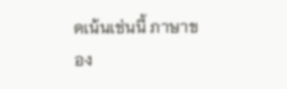ดเน้นเช่นนี้ ภาษาของ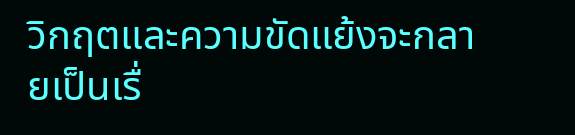วิกฤตและความขัดแย้งจะกลายเป็นเรื่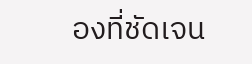องที่ชัดเจน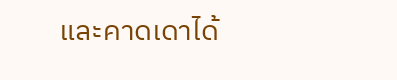และคาดเดาได้